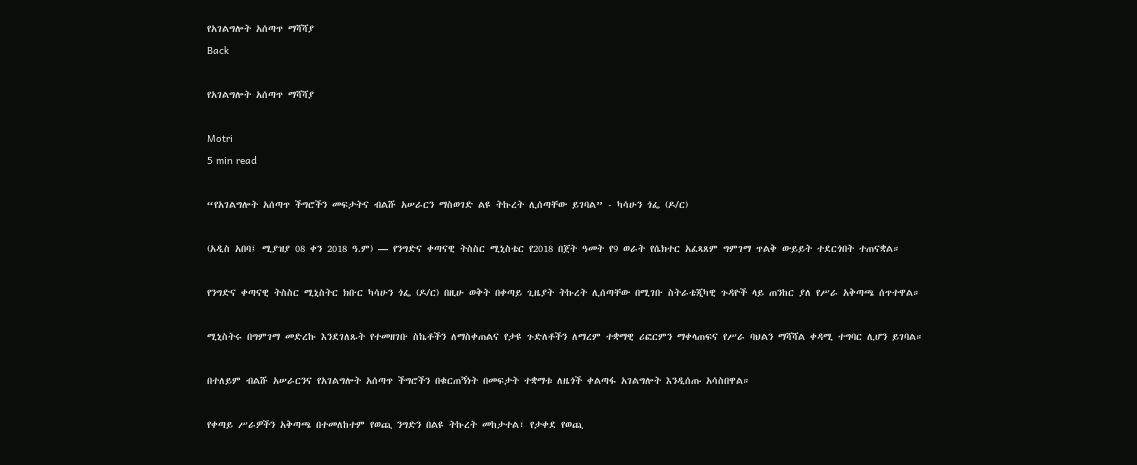የአገልግሎት አሰጣጥ ማሻሻያ
Back

የአገልግሎት አሰጣጥ ማሻሻያ

Motri
5 min read

“የአገልግሎት አሰጣጥ ችግሮችን መፍታትና ብልሹ አሠራርን ማስወገድ ልዩ ትኩረት ሊሰጣቸው ይገባል” - ካሳሁን ጎፌ (ዶ/ር)

(አዲስ አበባ፤ ሚያዝያ 08 ቀን 2018 ዓ.ም) — የንግድና ቀጣናዊ ትስስር ሚኒስቴር የ2018 በጀት ዓመት የ9 ወራት የሴክተር አፈጻጸም ግምገማ ጥልቅ ውይይት ተደርጎበት ተጠናቋል።

የንግድና ቀጣናዊ ትስስር ሚኒስትር ክቡር ካሳሁን ጎፌ (ዶ/ር) በዚሁ ወቅት በቀጣይ ጊዜያት ትኩረት ሊሰጣቸው በሚገቡ ስትራቴጂካዊ ጉዳዮች ላይ ጠንከር ያለ የሥራ አቅጣጫ ሰጥተዋል።

ሚኒስትሩ በግምገማ መድረኩ እንደገለጹት የተመዘገቡ ስኬቶችን ለማስቀጠልና የታዩ ጉድለቶችን ለማረም ተቋማዊ ሪፎርምን ማቀላጠፍና የሥራ ባህልን ማሻሻል ቀዳሚ ተግባር ሊሆን ይገባል።

በተለይም ብልሹ አሠራርንና የአገልግሎት አሰጣጥ ችግሮችን በቁርጠኝነት በመፍታት ተቋማቱ ለዜጎች ቀልጣፋ አገልግሎት እንዲሰጡ አሳስበዋል።

የቀጣይ ሥራዎችን አቅጣጫ በተመለከተም የወጪ ንግድን በልዩ ትኩረት መከታተል፣ የታቀደ የወጪ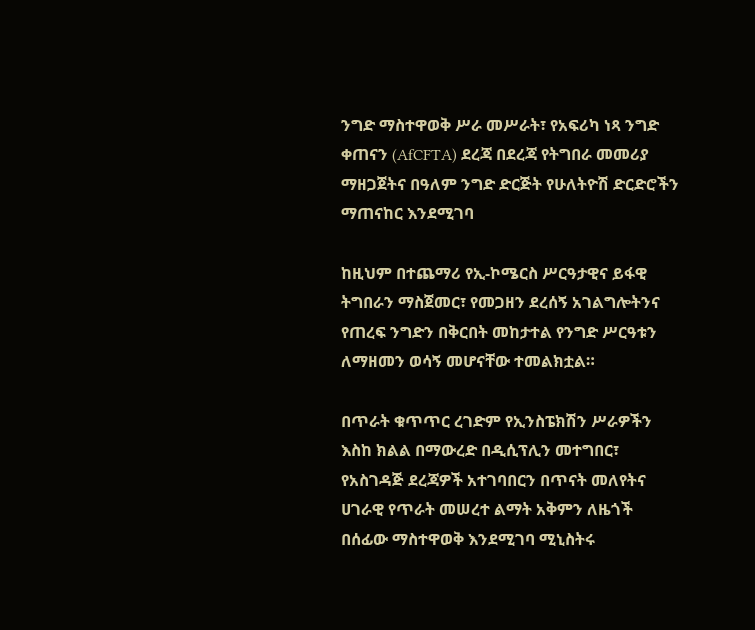ንግድ ማስተዋወቅ ሥራ መሥራት፣ የአፍሪካ ነጻ ንግድ ቀጠናን (AfCFTA) ደረጃ በደረጃ የትግበራ መመሪያ ማዘጋጀትና በዓለም ንግድ ድርጅት የሁለትዮሽ ድርድሮችን ማጠናከር እንደሚገባ

ከዚህም በተጨማሪ የኢ-ኮሜርስ ሥርዓታዊና ይፋዊ ትግበራን ማስጀመር፣ የመጋዘን ደረሰኝ አገልግሎትንና የጠረፍ ንግድን በቅርበት መከታተል የንግድ ሥርዓቱን ለማዘመን ወሳኝ መሆናቸው ተመልክቷል።

በጥራት ቁጥጥር ረገድም የኢንስፔክሽን ሥራዎችን እስከ ክልል በማውረድ በዲሲፕሊን መተግበር፣ የአስገዳጅ ደረጃዎች አተገባበርን በጥናት መለየትና ሀገራዊ የጥራት መሠረተ ልማት አቅምን ለዜጎች በሰፊው ማስተዋወቅ እንደሚገባ ሚኒስትሩ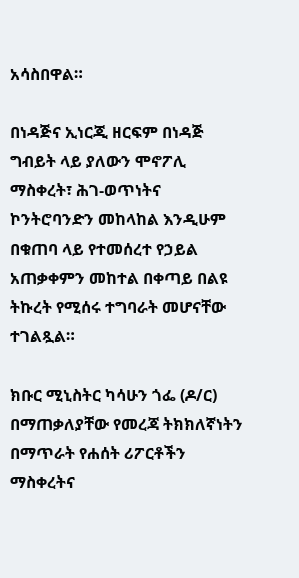አሳስበዋል።

በነዳጅና ኢነርጂ ዘርፍም በነዳጅ ግብይት ላይ ያለውን ሞኖፖሊ ማስቀረት፣ ሕገ-ወጥነትና ኮንትሮባንድን መከላከል እንዲሁም በቁጠባ ላይ የተመሰረተ የኃይል አጠቃቀምን መከተል በቀጣይ በልዩ ትኩረት የሚሰሩ ተግባራት መሆናቸው ተገልጿል።

ክቡር ሚኒስትር ካሳሁን ጎፌ (ዶ/ር) በማጠቃለያቸው የመረጃ ትክክለኛነትን በማጥራት የሐሰት ሪፖርቶችን ማስቀረትና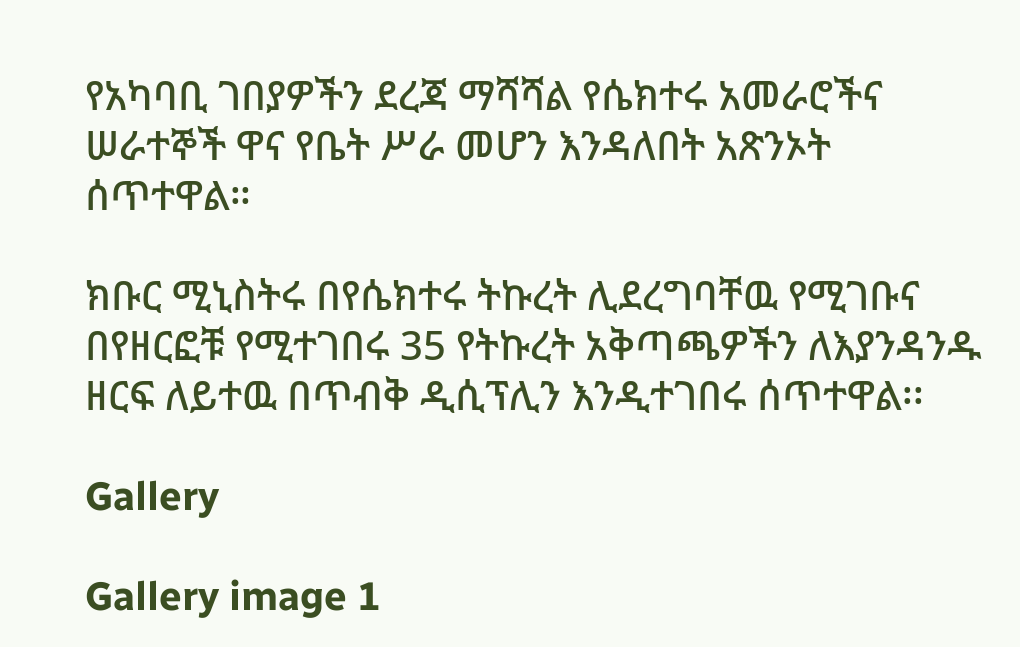የአካባቢ ገበያዎችን ደረጃ ማሻሻል የሴክተሩ አመራሮችና ሠራተኞች ዋና የቤት ሥራ መሆን እንዳለበት አጽንኦት ሰጥተዋል።

ክቡር ሚኒስትሩ በየሴክተሩ ትኩረት ሊደረግባቸዉ የሚገቡና በየዘርፎቹ የሚተገበሩ 35 የትኩረት አቅጣጫዎችን ለእያንዳንዱ ዘርፍ ለይተዉ በጥብቅ ዲሲፕሊን እንዲተገበሩ ሰጥተዋል፡፡

Gallery

Gallery image 1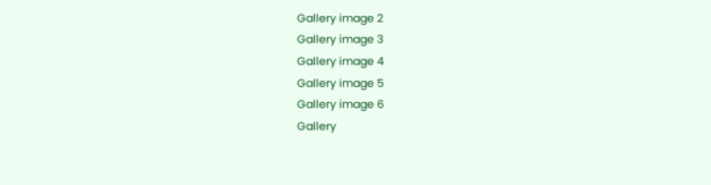Gallery image 2
Gallery image 3
Gallery image 4
Gallery image 5
Gallery image 6
Gallery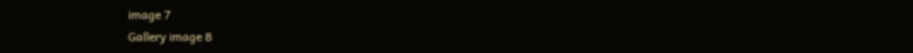image 7
Gallery image 8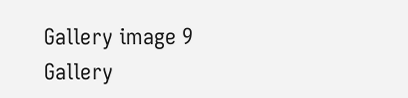Gallery image 9
Gallery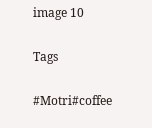image 10

Tags

#Motri#coffee